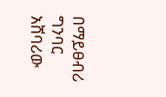በማይፀብሪ ግንባር አሸባሪው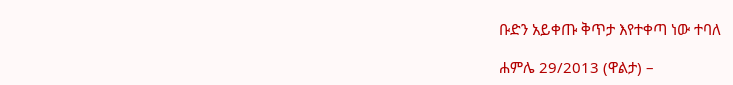ቡድን አይቀጡ ቅጥታ እየተቀጣ ነው ተባለ

ሐምሌ 29/2013 (ዋልታ) –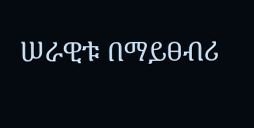ሠራዊቱ በማይፀብሪ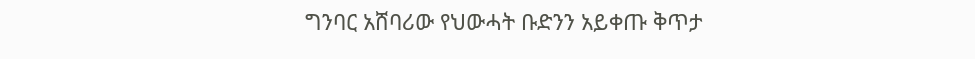ግንባር አሸባሪው የህውሓት ቡድንን አይቀጡ ቅጥታ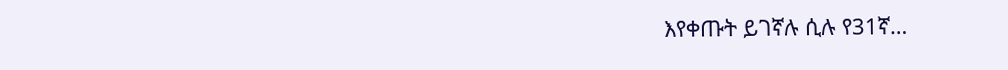እየቀጡት ይገኛሉ ሲሉ የ31ኛ…